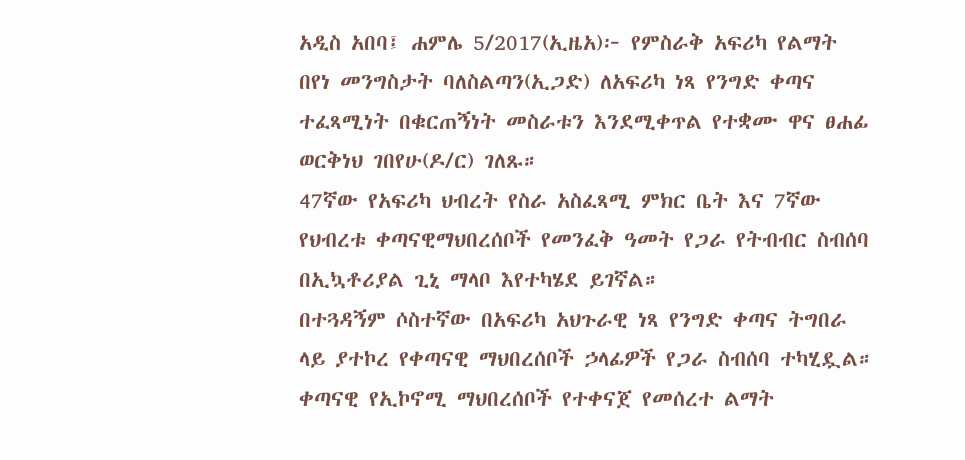አዲስ አበባ፤ ሐምሌ 5/2017(ኢዜአ)፦ የምስራቅ አፍሪካ የልማት በየነ መንግስታት ባለስልጣን(ኢጋድ) ለአፍሪካ ነጻ የንግድ ቀጣና ተፈጻሚነት በቁርጠኝነት መስራቱን እንደሚቀጥል የተቋሙ ዋና ፀሐፊ ወርቅነህ ገበየሁ(ዶ/ር) ገለጹ።
47ኛው የአፍሪካ ህብረት የስራ አስፈጻሚ ምክር ቤት እና 7ኛው የህብረቱ ቀጣናዊማህበረሰቦች የመንፈቅ ዓመት የጋራ የትብብር ስብሰባ በኢኳቶሪያል ጊኒ ማላቦ እየተካሄደ ይገኛል።
በተጓዳኝም ሶስተኛው በአፍሪካ አህጉራዊ ነጻ የንግድ ቀጣና ትግበራ ላይ ያተኮረ የቀጣናዊ ማህበረሰቦች ኃላፊዎች የጋራ ስብሰባ ተካሂዷል።
ቀጣናዊ የኢኮኖሚ ማህበረሰቦች የተቀናጀ የመሰረተ ልማት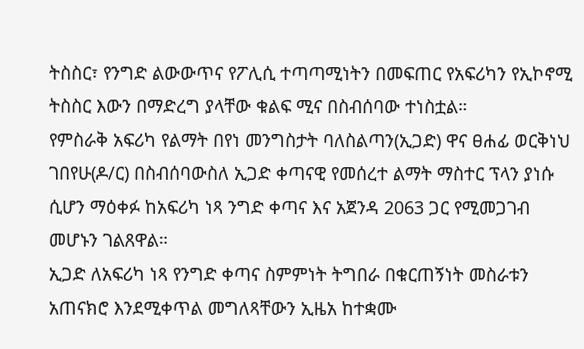ትስስር፣ የንግድ ልውውጥና የፖሊሲ ተጣጣሚነትን በመፍጠር የአፍሪካን የኢኮኖሚ ትስስር እውን በማድረግ ያላቸው ቁልፍ ሚና በስብሰባው ተነስቷል።
የምስራቅ አፍሪካ የልማት በየነ መንግስታት ባለስልጣን(ኢጋድ) ዋና ፀሐፊ ወርቅነህ ገበየሁ(ዶ/ር) በስብሰባውስለ ኢጋድ ቀጣናዊ የመሰረተ ልማት ማስተር ፕላን ያነሱ ሲሆን ማዕቀፉ ከአፍሪካ ነጻ ንግድ ቀጣና እና አጀንዳ 2063 ጋር የሚመጋገብ መሆኑን ገልጸዋል።
ኢጋድ ለአፍሪካ ነጻ የንግድ ቀጣና ስምምነት ትግበራ በቁርጠኝነት መስራቱን አጠናክሮ እንደሚቀጥል መግለጻቸውን ኢዜአ ከተቋሙ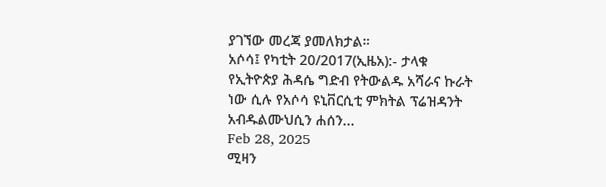ያገኘው መረጃ ያመለክታል።
አሶሳ፤ የካቲት 20/2017(ኢዜአ):- ታላቁ የኢትዮጵያ ሕዳሴ ግድብ የትውልዱ አሻራና ኩራት ነው ሲሉ የአሶሳ ዩኒቨርሲቲ ምክትል ፕሬዝዳንት አብዱልሙህሲን ሐሰን...
Feb 28, 2025
ሚዛን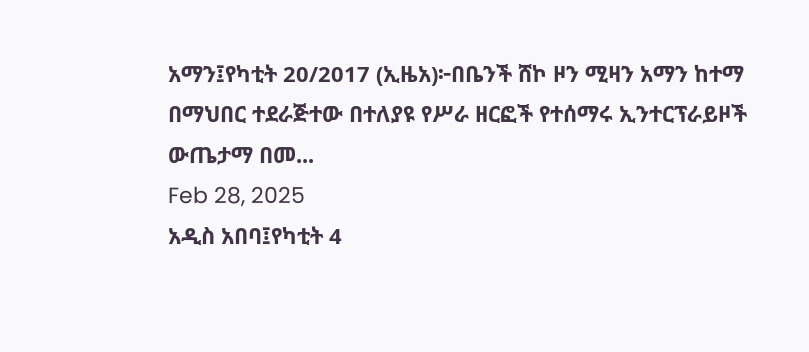አማን፤የካቲት 20/2017 (ኢዜአ)፦በቤንች ሸኮ ዞን ሚዛን አማን ከተማ በማህበር ተደራጅተው በተለያዩ የሥራ ዘርፎች የተሰማሩ ኢንተርፕራይዞች ውጤታማ በመ...
Feb 28, 2025
አዲስ አበባ፤የካቲት 4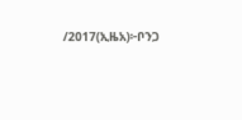/2017(ኢዜአ)፦ቦንጋ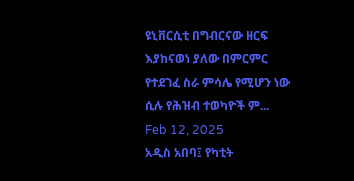ዩኒቨርሲቲ በግብርናው ዘርፍ እያከናወነ ያለው በምርምር የተደገፈ ስራ ምሳሌ የሚሆን ነው ሲሉ የሕዝብ ተወካዮች ም...
Feb 12, 2025
አዲስ አበባ፤ የካቲት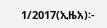1/2017(ኢዜአ)፡-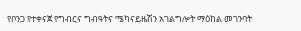የቦንጋ የተቀናጀ የግብርና ግብዓትና ሜካናይዜሽን አገልግሎት ማዕከል መገንባት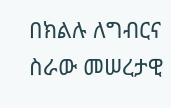በክልሉ ለግብርና ስራው መሠረታዊ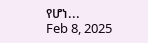የሆነ...
Feb 8, 2025